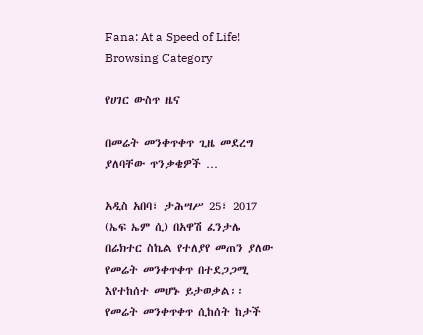Fana: At a Speed of Life!
Browsing Category

የሀገር ውስጥ ዜና

በመሬት መንቀጥቀጥ ጊዜ መደረግ ያለባቸው ጥንቃቄዎች …

አዲስ አበባ፣ ታሕሣሥ 25፣ 2017 (ኤፍ ኤም ሲ) በአዋሽ ፈንታሌ በሬክተር ስኬል የተለያየ መጠን ያለው የመሬት መንቀጥቀጥ በተደጋጋሚ እየተከሰተ መሆኑ ይታወቃል፡፡ የመሬት መንቀጥቀጥ ሲከሰት ከታች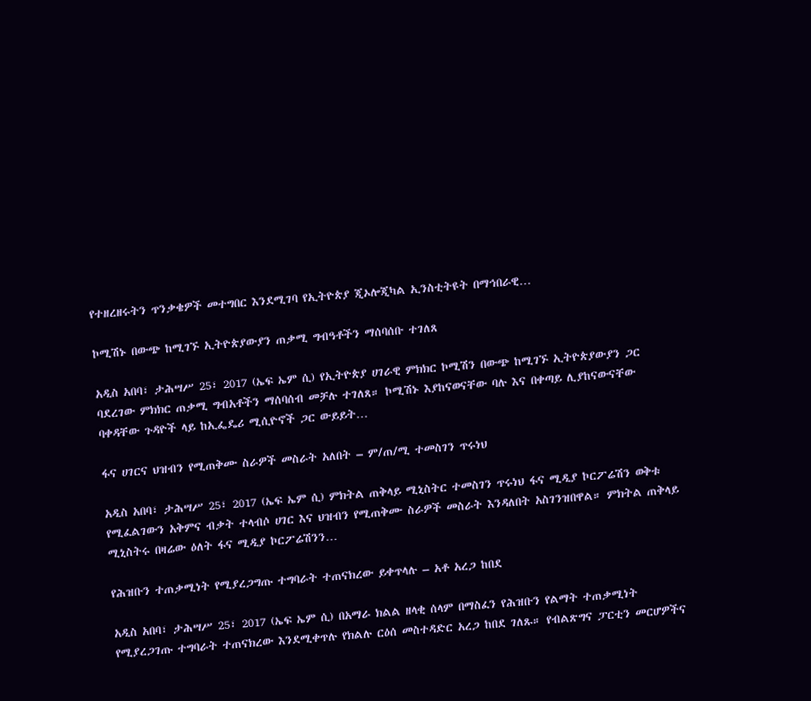የተዘረዘሩትን ጥንቃቄዎች መተግበር እንደሚገባ የኢትዮጵያ ጂኦሎጂካል ኢንስቲትዩት በማኅበራዊ…

ኮሚሽኑ በውጭ ከሚገኙ ኢትዮጵያውያን ጠቃሚ ግብዓቶችን ማሰባሰቡ ተገለጸ

አዲስ አበባ፣ ታሕሣሥ 25፣ 2017 (ኤፍ ኤም ሲ) የኢትዮጵያ ሀገራዊ ምክክር ኮሚሽን በውጭ ከሚገኙ ኢትዮጵያውያን ጋር ባደረገው ምክክር ጠቃሚ ግብአቶችን ማሰባሰብ መቻሉ ተገለጸ። ኮሚሽኑ እያከናወናቸው ባሉ እና በቀጣይ ሊያከናውናቸው ባቀዳቸው ጉዳዮች ላይ ከኢፌዴሪ ሚሲዮኖች ጋር ውይይት…

ፋና ሀገርና ህዝብን የሚጠቅሙ ስራዎች መስራት አለበት – ም/ጠ/ሚ ተመስገን ጥሩነህ

አዲስ አበባ፣ ታሕሣሥ 25፣ 2017 (ኤፍ ኤም ሲ) ምክትል ጠቅላይ ሚኒስትር ተመስገን ጥሩነህ ፋና ሚዲያ ኮርፖሬሽን ወቅቱ የሚፈልገውን አቅምና ብቃት ተላብሶ ሀገር እና ህዝብን የሚጠቅሙ ስራዎች መስራት እንዳለበት አስገንዝበዋል። ምክትል ጠቅላይ ሚኒስትሩ በዛሬው ዕለት ፋና ሚዲያ ኮርፖሬሽንን…

የሕዝቡን ተጠቃሚነት የሚያረጋግጡ ተግባራት ተጠናክረው ይቀጥላሉ – አቶ አረጋ ከበደ

አዲስ አበባ፣ ታሕሣሥ 25፣ 2017 (ኤፍ ኤም ሲ) በአማራ ክልል ዘላቂ ሰላም በማስፈን የሕዝቡን የልማት ተጠቃሚነት የሚያረጋገጡ ተግባራት ተጠናክረው እንደሚቀጥሉ የክልሉ ርዕሰ መስተዳድር አረጋ ከበደ ገለጹ። የብልጽግና ፓርቲን መርሆዎችና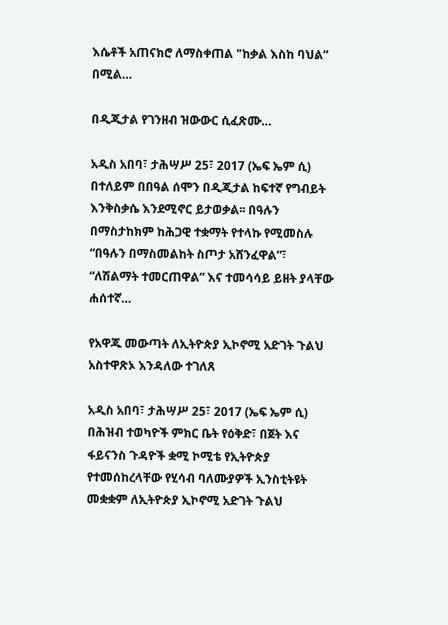እሴቶች አጠናክሮ ለማስቀጠል "ከቃል እስከ ባህል” በሚል…

በዲጂታል የገንዘብ ዝውውር ሲፈጽሙ…

አዲስ አበባ፣ ታሕሣሥ 25፣ 2017 (ኤፍ ኤም ሲ) በተለይም በበዓል ሰሞን በዲጂታል ከፍተኛ የግብይት እንቅስቃሴ እንደሚኖር ይታወቃል፡፡ በዓሉን በማስታከክም ከሕጋዊ ተቋማት የተላኩ የሚመስሉ “በዓሉን በማስመልከት ስጦታ አሸንፈዋል”፣ “ለሽልማት ተመርጠዋል” እና ተመሳሳይ ይዘት ያላቸው ሐሰተኛ…

የአዋጁ መውጣት ለኢትዮጵያ ኢኮኖሚ አድገት ጉልህ አስተዋጽኦ እንዳለው ተገለጸ

አዲስ አበባ፣ ታሕሣሥ 25፣ 2017 (ኤፍ ኤም ሲ) በሕዝብ ተወካዮች ምክር ቤት የዕቅድ፣ በጀት እና ፋይናንስ ጉዳዮች ቋሚ ኮሚቴ የኢትዮጵያ የተመሰከረላቸው የሂሳብ ባለሙያዎች ኢንስቲትዩት መቋቋም ለኢትዮጵያ ኢኮኖሚ አድገት ጉልህ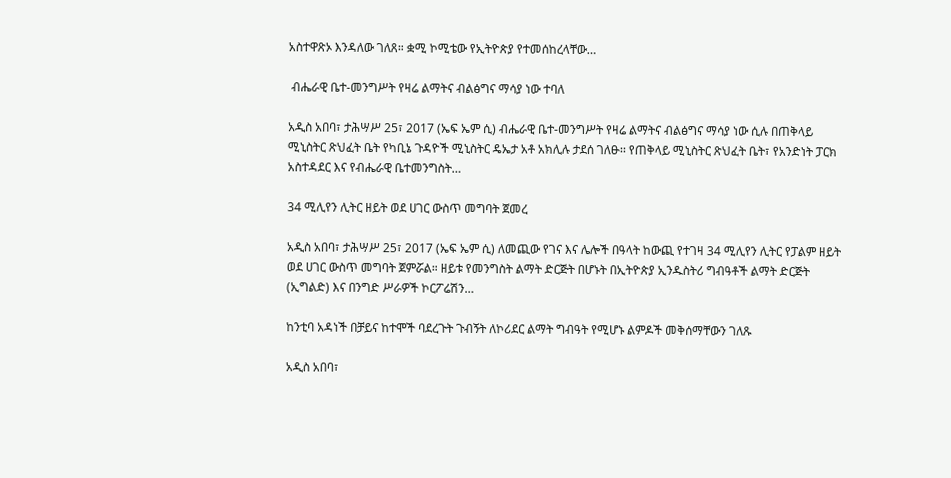አስተዋጽኦ እንዳለው ገለጸ። ቋሚ ኮሚቴው የኢትዮጵያ የተመሰከረላቸው…

 ብሔራዊ ቤተ-መንግሥት የዛሬ ልማትና ብልፅግና ማሳያ ነው ተባለ

አዲስ አበባ፣ ታሕሣሥ 25፣ 2017 (ኤፍ ኤም ሲ) ብሔራዊ ቤተ-መንግሥት የዛሬ ልማትና ብልፅግና ማሳያ ነው ሲሉ በጠቅላይ ሚኒስትር ጽህፈት ቤት የካቢኔ ጉዳዮች ሚኒስትር ዴኤታ አቶ አክሊሉ ታደሰ ገለፁ፡፡ የጠቅላይ ሚኒስትር ጽህፈት ቤት፣ የአንድነት ፓርክ አስተዳደር እና የብሔራዊ ቤተመንግስት…

34 ሚሊየን ሊትር ዘይት ወደ ሀገር ውስጥ መግባት ጀመረ

አዲስ አበባ፣ ታሕሣሥ 25፣ 2017 (ኤፍ ኤም ሲ) ለመጪው የገና እና ሌሎች በዓላት ከውጪ የተገዛ 34 ሚሊየን ሊትር የፓልም ዘይት ወደ ሀገር ውስጥ መግባት ጀምሯል። ዘይቱ የመንግስት ልማት ድርጅት በሆኑት በኢትዮጵያ ኢንዱስትሪ ግብዓቶች ልማት ድርጅት (ኢግልድ) እና በንግድ ሥራዎች ኮርፖሬሽን…

ከንቲባ አዳነች በቻይና ከተሞች ባደረጉት ጉብኝት ለኮሪደር ልማት ግብዓት የሚሆኑ ልምዶች መቅሰማቸውን ገለጹ

አዲስ አበባ፣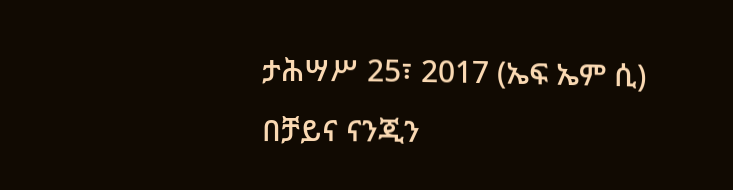ታሕሣሥ 25፣ 2017 (ኤፍ ኤም ሲ) በቻይና ናንጂን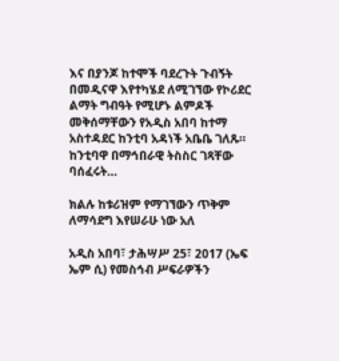እና በያንጆ ከተሞች ባደረጉት ጉብኝት በመዲናዋ እየተካሄደ ለሚገኘው የኮሪደር ልማት ግብዓት የሚሆኑ ልምዶች መቅሰማቸውን የአዲስ አበባ ከተማ አስተዳደር ከንቲባ አዳነች አቤቤ ገለጹ። ከንቲባዋ በማኅበራዊ ትስስር ገጻቸው ባሰፈሩት…

ክልሉ ከቱሪዝም የማገኘውን ጥቅም ለማሳደግ እየሠራሁ ነው አለ

አዲስ አበባ፣ ታሕሣሥ 25፣ 2017 (ኤፍ ኤም ሲ) የመስኅብ ሥፍራዎችን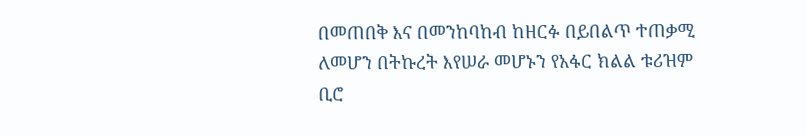በመጠበቅ እና በመንከባከብ ከዘርፉ በይበልጥ ተጠቃሚ ለመሆን በትኩረት እየሠራ መሆኑን የአፋር ክልል ቱሪዝም ቢሮ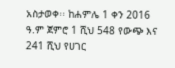አስታወቀ፡፡ ከሐምሌ 1 ቀን 2016 ዓ.ም ጀምሮ 1 ሺህ 548 የውጭ እና 241 ሺህ የሀገር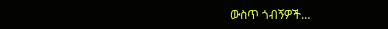ውስጥ ጎብኝዎች…